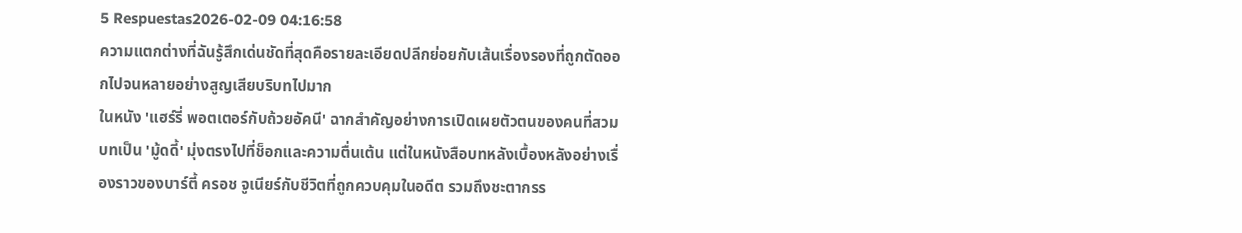5 Respuestas2026-02-09 04:16:58
ความแตกต่างที่ฉันรู้สึกเด่นชัดที่สุดคือรายละเอียดปลีกย่อยกับเส้นเรื่องรองที่ถูกตัดออกไปจนหลายอย่างสูญเสียบริบทไปมาก
ในหนัง 'แฮร์รี่ พอตเตอร์กับถ้วยอัคนี' ฉากสำคัญอย่างการเปิดเผยตัวตนของคนที่สวมบทเป็น 'มู้ดดี้' มุ่งตรงไปที่ช็อกและความตื่นเต้น แต่ในหนังสือบทหลังเบื้องหลังอย่างเรื่องราวของบาร์ตี้ ครอช จูเนียร์กับชีวิตที่ถูกควบคุมในอดีต รวมถึงชะตากรร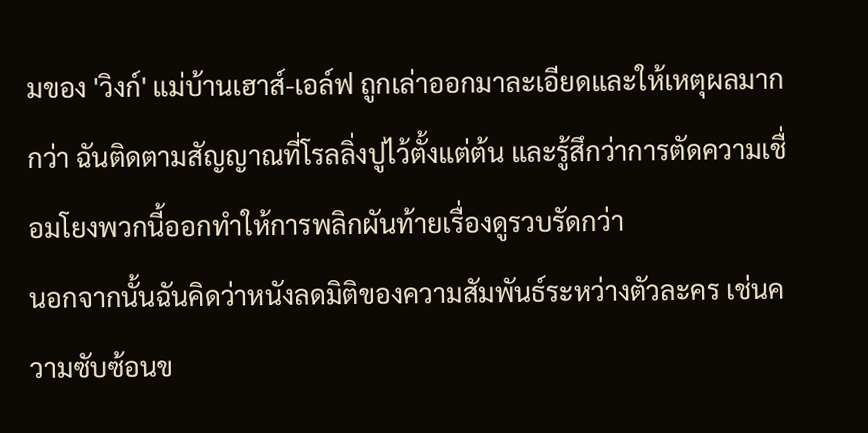มของ 'วิงก์' แม่บ้านเฮาส์-เอล์ฟ ถูกเล่าออกมาละเอียดและให้เหตุผลมากกว่า ฉันติดตามสัญญาณที่โรลลิ่งปูไว้ตั้งแต่ต้น และรู้สึกว่าการตัดความเชื่อมโยงพวกนี้ออกทำให้การพลิกผันท้ายเรื่องดูรวบรัดกว่า
นอกจากนั้นฉันคิดว่าหนังลดมิติของความสัมพันธ์ระหว่างตัวละคร เช่นความซับซ้อนข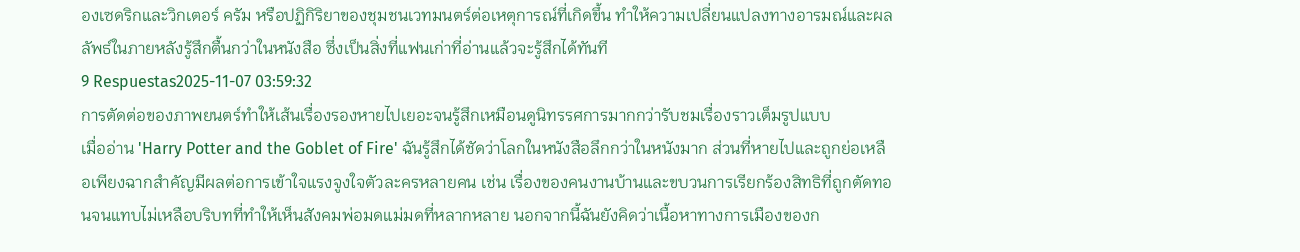องเซดริกและวิกเตอร์ ครัม หรือปฏิกิริยาของชุมชนเวทมนตร์ต่อเหตุการณ์ที่เกิดขึ้น ทำให้ความเปลี่ยนแปลงทางอารมณ์และผลลัพธ์ในภายหลังรู้สึกตื้นกว่าในหนังสือ ซึ่งเป็นสิ่งที่แฟนเก่าที่อ่านแล้วจะรู้สึกได้ทันที
9 Respuestas2025-11-07 03:59:32
การตัดต่อของภาพยนตร์ทำให้เส้นเรื่องรองหายไปเยอะจนรู้สึกเหมือนดูนิทรรศการมากกว่ารับชมเรื่องราวเต็มรูปแบบ
เมื่ออ่าน 'Harry Potter and the Goblet of Fire' ฉันรู้สึกได้ชัดว่าโลกในหนังสือลึกกว่าในหนังมาก ส่วนที่หายไปและถูกย่อเหลือเพียงฉากสำคัญมีผลต่อการเข้าใจแรงจูงใจตัวละครหลายคน เช่น เรื่องของคนงานบ้านและขบวนการเรียกร้องสิทธิที่ถูกตัดทอนจนแทบไม่เหลือบริบทที่ทำให้เห็นสังคมพ่อมดแม่มดที่หลากหลาย นอกจากนี้ฉันยังคิดว่าเนื้อหาทางการเมืองของก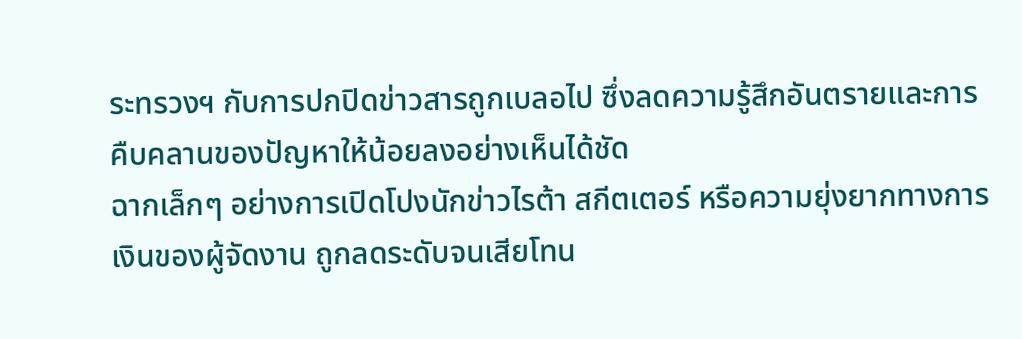ระทรวงฯ กับการปกปิดข่าวสารถูกเบลอไป ซึ่งลดความรู้สึกอันตรายและการคืบคลานของปัญหาให้น้อยลงอย่างเห็นได้ชัด
ฉากเล็กๆ อย่างการเปิดโปงนักข่าวไรต้า สกีตเตอร์ หรือความยุ่งยากทางการเงินของผู้จัดงาน ถูกลดระดับจนเสียโทน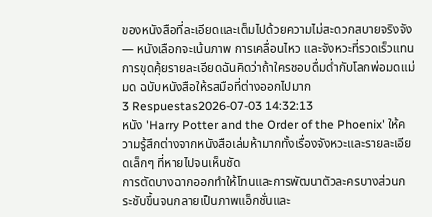ของหนังสือที่ละเอียดและเต็มไปด้วยความไม่สะดวกสบายจริงจัง — หนังเลือกจะเน้นภาพ การเคลื่อนไหว และจังหวะที่รวดเร็วแทนการขุดคุ้ยรายละเอียดฉันคิดว่าถ้าใครชอบดื่มด่ำกับโลกพ่อมดแม่มด ฉบับหนังสือให้รสมือที่ต่างออกไปมาก
3 Respuestas2026-07-03 14:32:13
หนัง 'Harry Potter and the Order of the Phoenix' ให้ความรู้สึกต่างจากหนังสือเล่มห้ามากทั้งเรื่องจังหวะและรายละเอียดเล็กๆ ที่หายไปจนเห็นชัด
การตัดบางฉากออกทำให้โทนและการพัฒนาตัวละครบางส่วนกระชับขึ้นจนกลายเป็นภาพแอ็กชั่นและ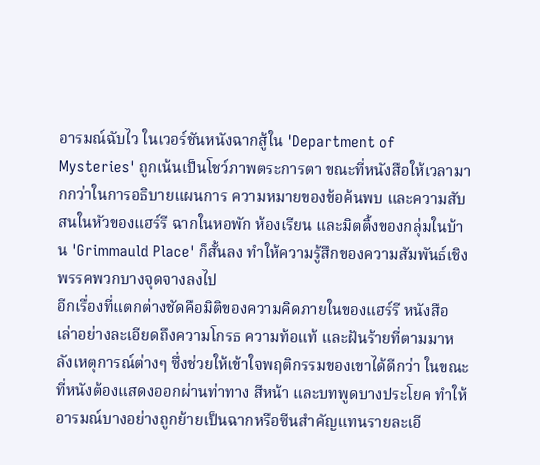อารมณ์ฉับไว ในเวอร์ชันหนังฉากสู้ใน 'Department of Mysteries' ถูกเน้นเป็นโชว์ภาพตระการตา ขณะที่หนังสือให้เวลามากกว่าในการอธิบายแผนการ ความหมายของข้อค้นพบ และความสับสนในหัวของแฮร์รี ฉากในหอพัก ห้องเรียน และมิตติ้งของกลุ่มในบ้าน 'Grimmauld Place' ก็สั้นลง ทำให้ความรู้สึกของความสัมพันธ์เชิงพรรคพวกบางจุดจางลงไป
อีกเรื่องที่แตกต่างชัดคือมิติของความคิดภายในของแฮร์รี หนังสือเล่าอย่างละเอียดถึงความโกรธ ความท้อแท้ และฝันร้ายที่ตามมาหลังเหตุการณ์ต่างๆ ซึ่งช่วยให้เข้าใจพฤติกรรมของเขาได้ดีกว่า ในขณะที่หนังต้องแสดงออกผ่านท่าทาง สีหน้า และบทพูดบางประโยค ทำให้อารมณ์บางอย่างถูกย้ายเป็นฉากหรือซีนสำคัญแทนรายละเอี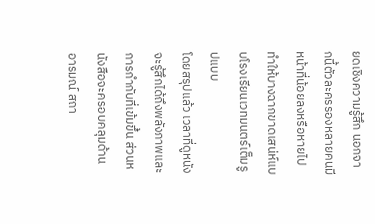ยดเชิงความรู้สึก นอกจากนี้ตัวละครรองหลายคนมีหน้าที่น้อยลงหรือหายไป ทำให้บางฉากขาดเสน่ห์แบบโรงเรียนเวทมนตร์เต็มรูปแบบ
โดยสรุปแล้ว เวลาที่ดูหนังจะรู้สึกได้ถึงพลังภาพและการกำกับที่เข้มขึ้น ส่วนหนังสือจะครอบคลุมด้านอารมณ์ สถา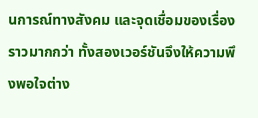นการณ์ทางสังคม และจุดเชื่อมของเรื่องราวมากกว่า ทั้งสองเวอร์ชันจึงให้ความพึงพอใจต่าง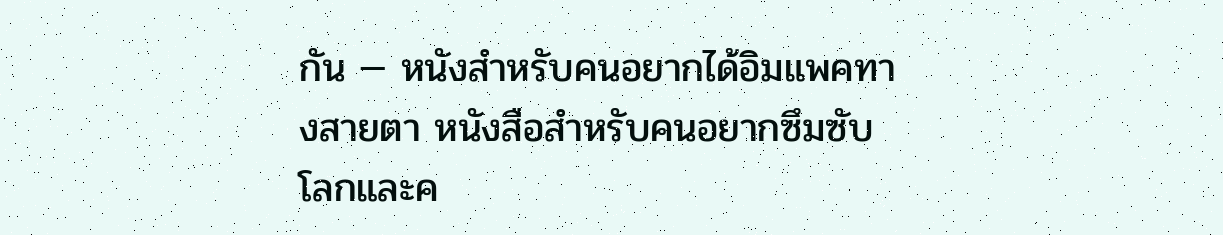กัน — หนังสำหรับคนอยากได้อิมแพคทางสายตา หนังสือสำหรับคนอยากซึมซับโลกและค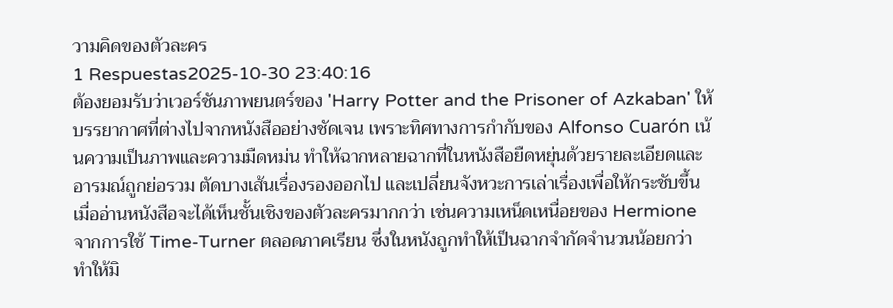วามคิดของตัวละคร
1 Respuestas2025-10-30 23:40:16
ต้องยอมรับว่าเวอร์ชันภาพยนตร์ของ 'Harry Potter and the Prisoner of Azkaban' ให้บรรยากาศที่ต่างไปจากหนังสืออย่างชัดเจน เพราะทิศทางการกำกับของ Alfonso Cuarón เน้นความเป็นภาพและความมืดหม่น ทำให้ฉากหลายฉากที่ในหนังสือยืดหยุ่นด้วยรายละเอียดและอารมณ์ถูกย่อรวม ตัดบางเส้นเรื่องรองออกไป และเปลี่ยนจังหวะการเล่าเรื่องเพื่อให้กระชับขึ้น เมื่ออ่านหนังสือจะได้เห็นชั้นเชิงของตัวละครมากกว่า เช่นความเหน็ดเหนื่อยของ Hermione จากการใช้ Time-Turner ตลอดภาคเรียน ซึ่งในหนังถูกทำให้เป็นฉากจำกัดจำนวนน้อยกว่า ทำให้มิ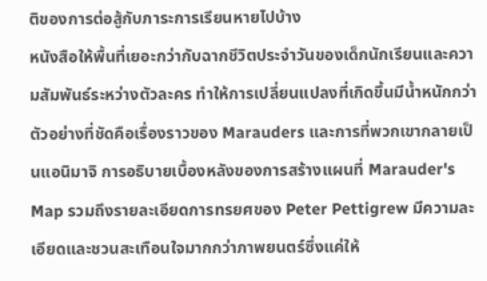ติของการต่อสู้กับภาระการเรียนหายไปบ้าง
หนังสือให้พื้นที่เยอะกว่ากับฉากชีวิตประจำวันของเด็กนักเรียนและความสัมพันธ์ระหว่างตัวละคร ทำให้การเปลี่ยนแปลงที่เกิดขึ้นมีน้ำหนักกว่า ตัวอย่างที่ชัดคือเรื่องราวของ Marauders และการที่พวกเขากลายเป็นแอนิมาจิ การอธิบายเบื้องหลังของการสร้างแผนที่ Marauder's Map รวมถึงรายละเอียดการทรยศของ Peter Pettigrew มีความละเอียดและชวนสะเทือนใจมากกว่าภาพยนตร์ซึ่งแค่ให้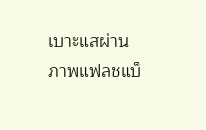เบาะแสผ่านภาพแฟลชแบ็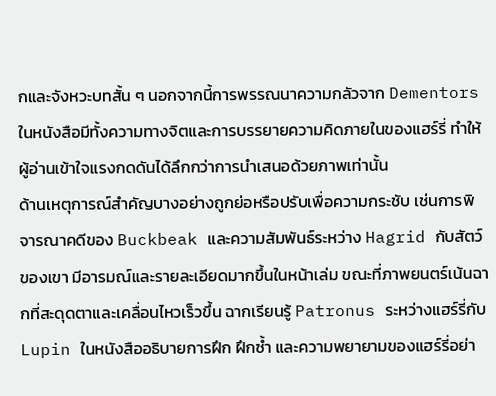กและจังหวะบทสั้น ๆ นอกจากนี้การพรรณนาความกลัวจาก Dementors ในหนังสือมีทั้งความทางจิตและการบรรยายความคิดภายในของแฮร์รี่ ทำให้ผู้อ่านเข้าใจแรงกดดันได้ลึกกว่าการนำเสนอด้วยภาพเท่านั้น
ด้านเหตุการณ์สำคัญบางอย่างถูกย่อหรือปรับเพื่อความกระชับ เช่นการพิจารณาคดีของ Buckbeak และความสัมพันธ์ระหว่าง Hagrid กับสัตว์ของเขา มีอารมณ์และรายละเอียดมากขึ้นในหน้าเล่ม ขณะที่ภาพยนตร์เน้นฉากที่สะดุดตาและเคลื่อนไหวเร็วขึ้น ฉากเรียนรู้ Patronus ระหว่างแฮร์รี่กับ Lupin ในหนังสืออธิบายการฝึก ฝึกซ้ำ และความพยายามของแฮร์รี่อย่า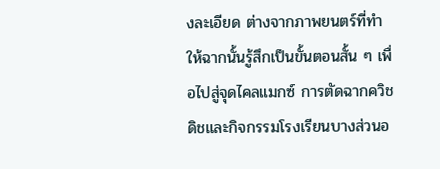งละเอียด ต่างจากภาพยนตร์ที่ทำให้ฉากนั้นรู้สึกเป็นขั้นตอนสั้น ๆ เพื่อไปสู่จุดไคลแมกซ์ การตัดฉากควิชดิชและกิจกรรมโรงเรียนบางส่วนอ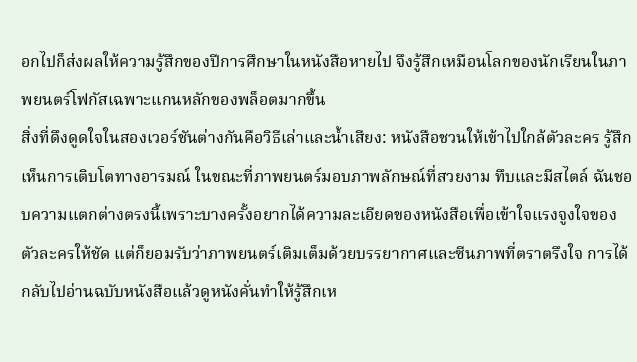อกไปก็ส่งผลให้ความรู้สึกของปีการศึกษาในหนังสือหายไป จึงรู้สึกเหมือนโลกของนักเรียนในภาพยนตร์โฟกัสเฉพาะแกนหลักของพล็อตมากขึ้น
สิ่งที่ดึงดูดใจในสองเวอร์ชันต่างกันคือวิธีเล่าและน้ำเสียง: หนังสือชวนให้เข้าไปใกล้ตัวละคร รู้สึกเห็นการเติบโตทางอารมณ์ ในขณะที่ภาพยนตร์มอบภาพลักษณ์ที่สวยงาม ทึบและมีสไตล์ ฉันชอบความแตกต่างตรงนี้เพราะบางครั้งอยากได้ความละเอียดของหนังสือเพื่อเข้าใจแรงจูงใจของตัวละครให้ชัด แต่ก็ยอมรับว่าภาพยนตร์เติมเต็มด้วยบรรยากาศและซีนภาพที่ตราตรึงใจ การได้กลับไปอ่านฉบับหนังสือแล้วดูหนังคั่นทำให้รู้สึกเห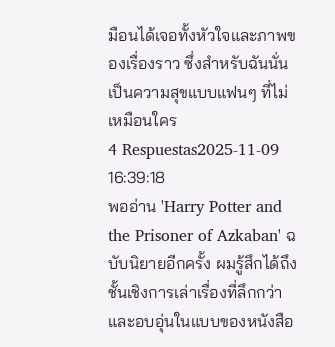มือนได้เจอทั้งหัวใจและภาพของเรื่องราว ซึ่งสำหรับฉันนั่นเป็นความสุขแบบแฟนๆ ที่ไม่เหมือนใคร
4 Respuestas2025-11-09 16:39:18
พออ่าน 'Harry Potter and the Prisoner of Azkaban' ฉบับนิยายอีกครั้ง ผมรู้สึกได้ถึงชั้นเชิงการเล่าเรื่องที่ลึกกว่าและอบอุ่นในแบบของหนังสือ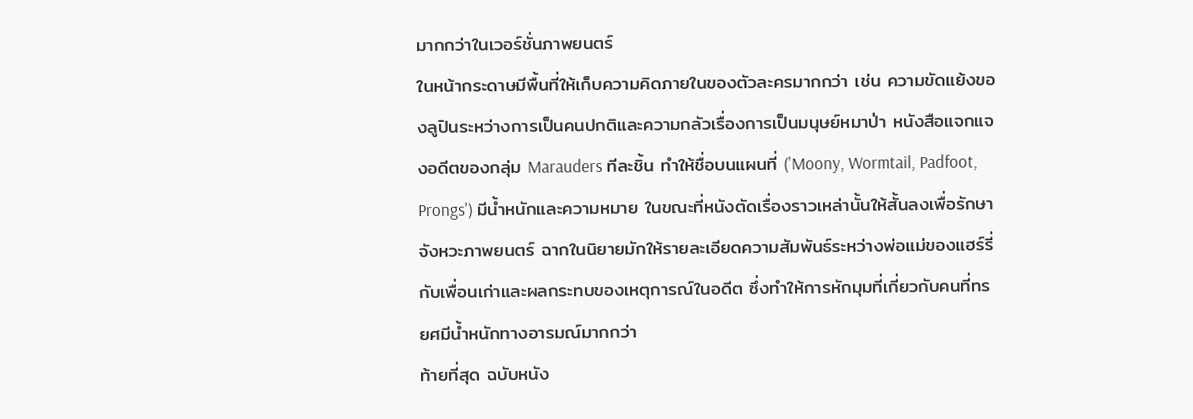มากกว่าในเวอร์ชั่นภาพยนตร์
ในหน้ากระดาษมีพื้นที่ให้เก็บความคิดภายในของตัวละครมากกว่า เช่น ความขัดแย้งของลูปินระหว่างการเป็นคนปกติและความกลัวเรื่องการเป็นมนุษย์หมาป่า หนังสือแจกแจงอดีตของกลุ่ม Marauders ทีละชิ้น ทำให้ชื่อบนแผนที่ ('Moony, Wormtail, Padfoot, Prongs') มีน้ำหนักและความหมาย ในขณะที่หนังตัดเรื่องราวเหล่านั้นให้สั้นลงเพื่อรักษาจังหวะภาพยนตร์ ฉากในนิยายมักให้รายละเอียดความสัมพันธ์ระหว่างพ่อแม่ของแฮร์รี่กับเพื่อนเก่าและผลกระทบของเหตุการณ์ในอดีต ซึ่งทำให้การหักมุมที่เกี่ยวกับคนที่ทรยศมีน้ำหนักทางอารมณ์มากกว่า
ท้ายที่สุด ฉบับหนัง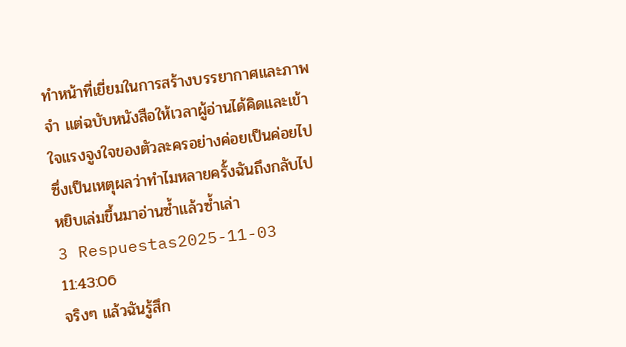ทำหน้าที่เยี่ยมในการสร้างบรรยากาศและภาพจำ แต่ฉบับหนังสือให้เวลาผู้อ่านได้คิดและเข้าใจแรงจูงใจของตัวละครอย่างค่อยเป็นค่อยไป ซึ่งเป็นเหตุผลว่าทำไมหลายครั้งฉันถึงกลับไปหยิบเล่มขึ้นมาอ่านซ้ำแล้วซ้ำเล่า
3 Respuestas2025-11-03 11:43:06
จริงๆ แล้วฉันรู้สึก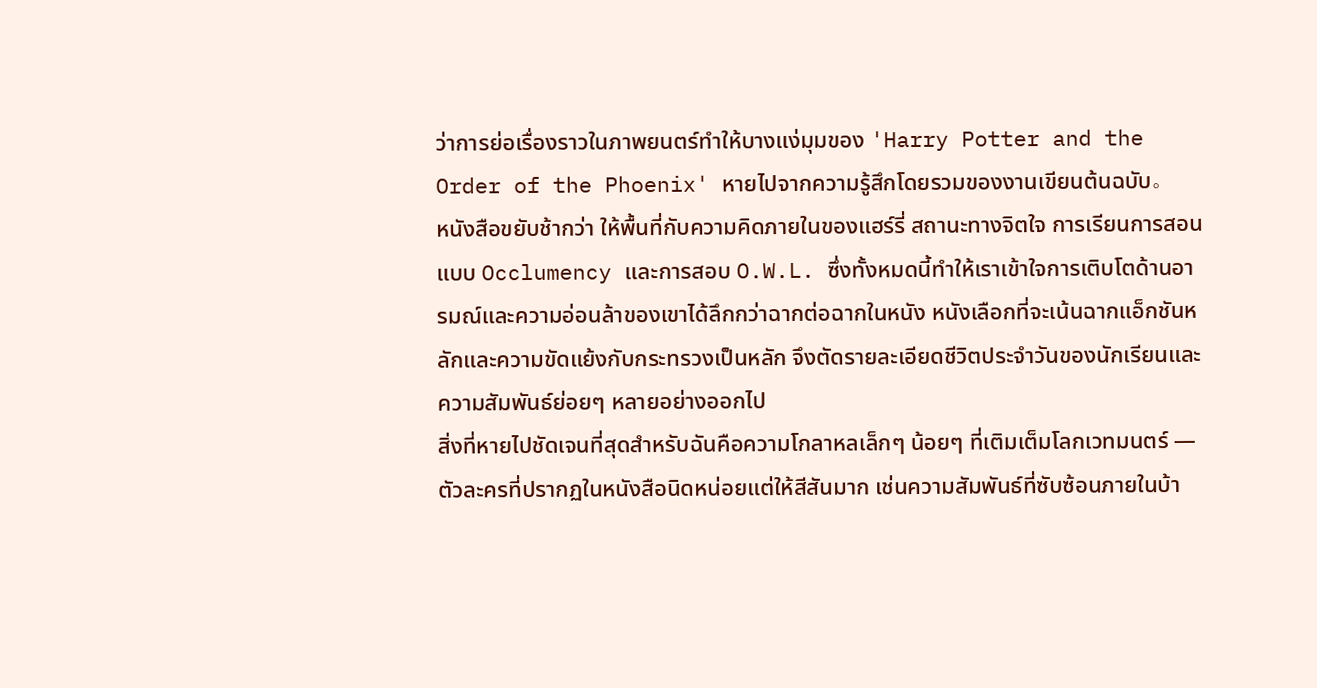ว่าการย่อเรื่องราวในภาพยนตร์ทำให้บางแง่มุมของ 'Harry Potter and the Order of the Phoenix' หายไปจากความรู้สึกโดยรวมของงานเขียนต้นฉบับ。
หนังสือขยับช้ากว่า ให้พื้นที่กับความคิดภายในของแฮร์รี่ สถานะทางจิตใจ การเรียนการสอนแบบ Occlumency และการสอบ O.W.L. ซึ่งทั้งหมดนี้ทำให้เราเข้าใจการเติบโตด้านอารมณ์และความอ่อนล้าของเขาได้ลึกกว่าฉากต่อฉากในหนัง หนังเลือกที่จะเน้นฉากแอ็กชันหลักและความขัดแย้งกับกระทรวงเป็นหลัก จึงตัดรายละเอียดชีวิตประจำวันของนักเรียนและความสัมพันธ์ย่อยๆ หลายอย่างออกไป
สิ่งที่หายไปชัดเจนที่สุดสำหรับฉันคือความโกลาหลเล็กๆ น้อยๆ ที่เติมเต็มโลกเวทมนตร์ — ตัวละครที่ปรากฏในหนังสือนิดหน่อยแต่ให้สีสันมาก เช่นความสัมพันธ์ที่ซับซ้อนภายในบ้า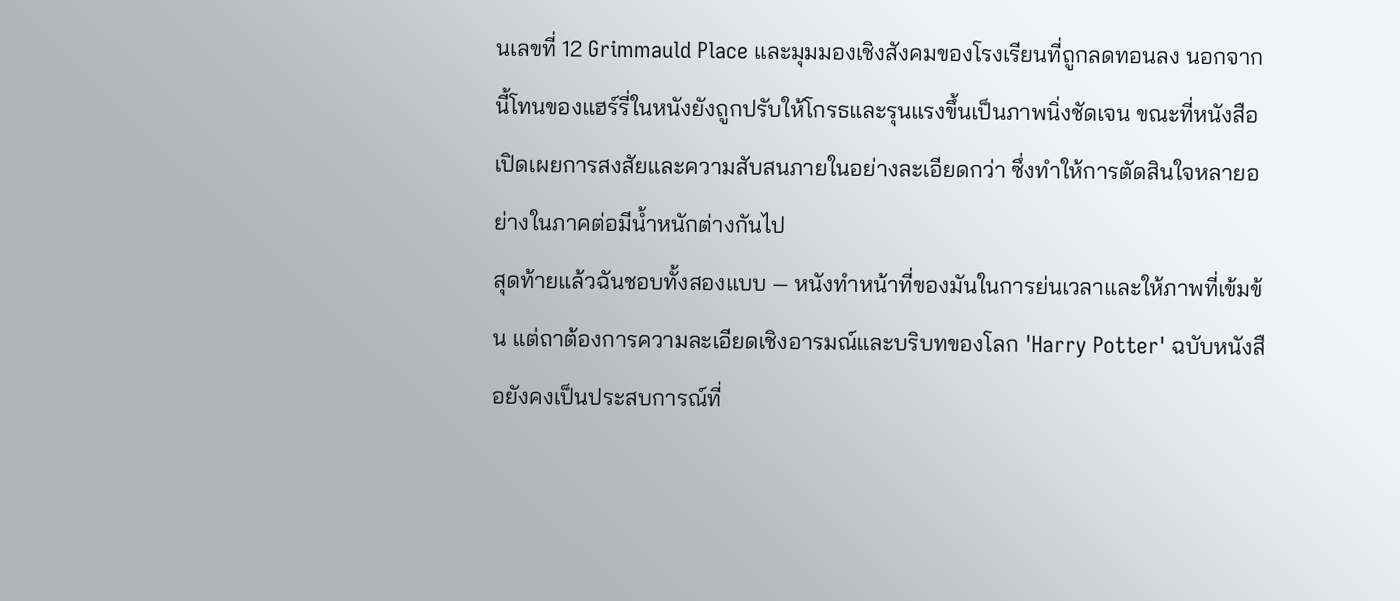นเลขที่ 12 Grimmauld Place และมุมมองเชิงสังคมของโรงเรียนที่ถูกลดทอนลง นอกจากนี้โทนของแฮร์รี่ในหนังยังถูกปรับให้โกรธและรุนแรงขึ้นเป็นภาพนิ่งชัดเจน ขณะที่หนังสือเปิดเผยการสงสัยและความสับสนภายในอย่างละเอียดกว่า ซึ่งทำให้การตัดสินใจหลายอย่างในภาคต่อมีน้ำหนักต่างกันไป
สุดท้ายแล้วฉันชอบทั้งสองแบบ — หนังทำหน้าที่ของมันในการย่นเวลาและให้ภาพที่เข้มข้น แต่ถาต้องการความละเอียดเชิงอารมณ์และบริบทของโลก 'Harry Potter' ฉบับหนังสือยังคงเป็นประสบการณ์ที่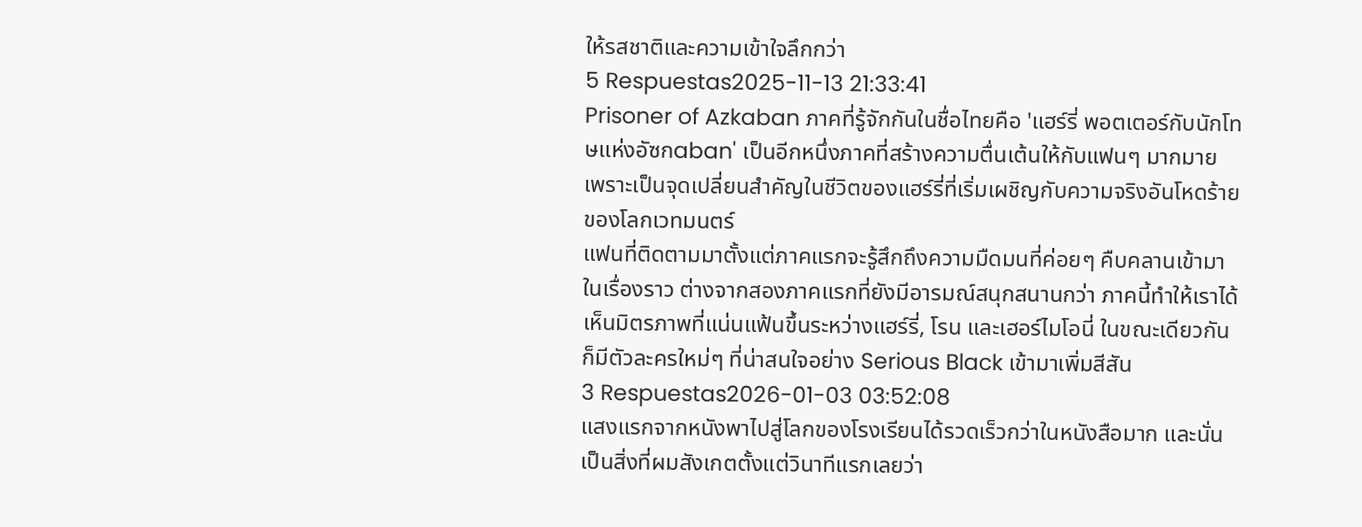ให้รสชาติและความเข้าใจลึกกว่า
5 Respuestas2025-11-13 21:33:41
Prisoner of Azkaban ภาคที่รู้จักกันในชื่อไทยคือ 'แฮร์รี่ พอตเตอร์กับนักโทษแห่งอัซกaban' เป็นอีกหนึ่งภาคที่สร้างความตื่นเต้นให้กับแฟนๆ มากมาย เพราะเป็นจุดเปลี่ยนสำคัญในชีวิตของแฮร์รี่ที่เริ่มเผชิญกับความจริงอันโหดร้ายของโลกเวทมนตร์
แฟนที่ติดตามมาตั้งแต่ภาคแรกจะรู้สึกถึงความมืดมนที่ค่อยๆ คืบคลานเข้ามาในเรื่องราว ต่างจากสองภาคแรกที่ยังมีอารมณ์สนุกสนานกว่า ภาคนี้ทำให้เราได้เห็นมิตรภาพที่แน่นแฟ้นขึ้นระหว่างแฮร์รี่, โรน และเฮอร์ไมโอนี่ ในขณะเดียวกันก็มีตัวละครใหม่ๆ ที่น่าสนใจอย่าง Serious Black เข้ามาเพิ่มสีสัน
3 Respuestas2026-01-03 03:52:08
แสงแรกจากหนังพาไปสู่โลกของโรงเรียนได้รวดเร็วกว่าในหนังสือมาก และนั่นเป็นสิ่งที่ผมสังเกตตั้งแต่วินาทีแรกเลยว่า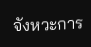จังหวะการ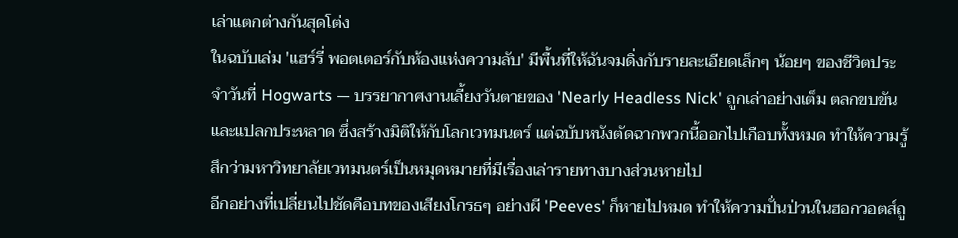เล่าแตกต่างกันสุดโต่ง
ในฉบับเล่ม 'แฮร์รี่ พอตเตอร์กับห้องแห่งความลับ' มีพื้นที่ให้ฉันจมดิ่งกับรายละเอียดเล็กๆ น้อยๆ ของชีวิตประจำวันที่ Hogwarts — บรรยากาศงานเลี้ยงวันตายของ 'Nearly Headless Nick' ถูกเล่าอย่างเต็ม ตลกขบขัน และแปลกประหลาด ซึ่งสร้างมิติให้กับโลกเวทมนตร์ แต่ฉบับหนังตัดฉากพวกนี้ออกไปเกือบทั้งหมด ทำให้ความรู้สึกว่ามหาวิทยาลัยเวทมนตร์เป็นหมุดหมายที่มีเรื่องเล่ารายทางบางส่วนหายไป
อีกอย่างที่เปลี่ยนไปชัดคือบทของเสียงโกรธๆ อย่างผี 'Peeves' ก็หายไปหมด ทำให้ความปั่นป่วนในฮอกวอตส์ถู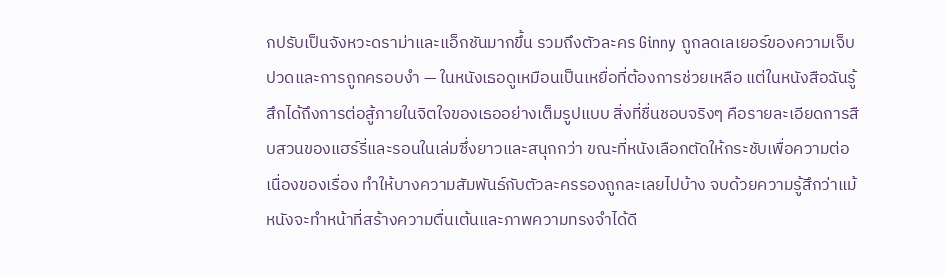กปรับเป็นจังหวะดราม่าและแอ็กชันมากขึ้น รวมถึงตัวละคร Ginny ถูกลดเลเยอร์ของความเจ็บปวดและการถูกครอบงำ — ในหนังเธอดูเหมือนเป็นเหยื่อที่ต้องการช่วยเหลือ แต่ในหนังสือฉันรู้สึกได้ถึงการต่อสู้ภายในจิตใจของเธออย่างเต็มรูปแบบ สิ่งที่ชื่นชอบจริงๆ คือรายละเอียดการสืบสวนของแฮร์รี่และรอนในเล่มซึ่งยาวและสนุกกว่า ขณะที่หนังเลือกตัดให้กระชับเพื่อความต่อเนื่องของเรื่อง ทำให้บางความสัมพันธ์กับตัวละครรองถูกละเลยไปบ้าง จบด้วยความรู้สึกว่าแม้หนังจะทำหน้าที่สร้างความตื่นเต้นและภาพความทรงจำได้ดี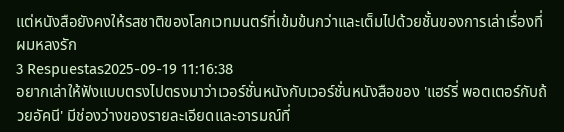แต่หนังสือยังคงให้รสชาติของโลกเวทมนตร์ที่เข้มข้นกว่าและเต็มไปด้วยชั้นของการเล่าเรื่องที่ผมหลงรัก
3 Respuestas2025-09-19 11:16:38
อยากเล่าให้ฟังแบบตรงไปตรงมาว่าเวอร์ชั่นหนังกับเวอร์ชั่นหนังสือของ 'แฮร์รี่ พอตเตอร์กับถ้วยอัคนี' มีช่องว่างของรายละเอียดและอารมณ์ที่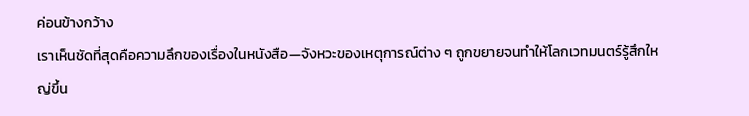ค่อนข้างกว้าง
เราเห็นชัดที่สุดคือความลึกของเรื่องในหนังสือ—จังหวะของเหตุการณ์ต่าง ๆ ถูกขยายจนทำให้โลกเวทมนตร์รู้สึกใหญ่ขึ้น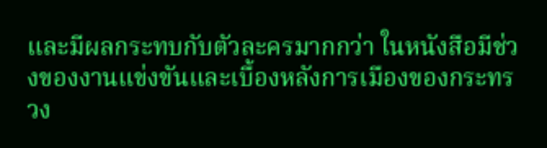และมีผลกระทบกับตัวละครมากกว่า ในหนังสือมีช่วงของงานแข่งขันและเบื้องหลังการเมืองของกระทรวง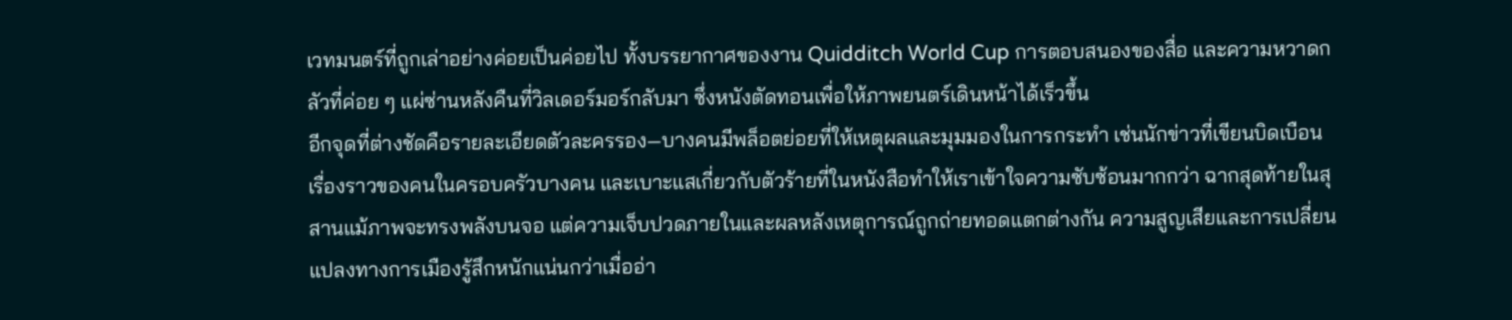เวทมนตร์ที่ถูกเล่าอย่างค่อยเป็นค่อยไป ทั้งบรรยากาศของงาน Quidditch World Cup การตอบสนองของสื่อ และความหวาดกลัวที่ค่อย ๆ แผ่ซ่านหลังคืนที่วิลเดอร์มอร์กลับมา ซึ่งหนังตัดทอนเพื่อให้ภาพยนตร์เดินหน้าได้เร็วขึ้น
อีกจุดที่ต่างชัดคือรายละเอียดตัวละครรอง—บางคนมีพล็อตย่อยที่ให้เหตุผลและมุมมองในการกระทำ เช่นนักข่าวที่เขียนบิดเบือน เรื่องราวของคนในครอบครัวบางคน และเบาะแสเกี่ยวกับตัวร้ายที่ในหนังสือทำให้เราเข้าใจความซับซ้อนมากกว่า ฉากสุดท้ายในสุสานแม้ภาพจะทรงพลังบนจอ แต่ความเจ็บปวดภายในและผลหลังเหตุการณ์ถูกถ่ายทอดแตกต่างกัน ความสูญเสียและการเปลี่ยนแปลงทางการเมืองรู้สึกหนักแน่นกว่าเมื่ออ่า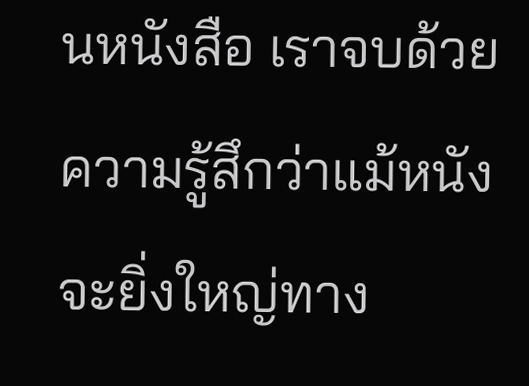นหนังสือ เราจบด้วยความรู้สึกว่าแม้หนังจะยิ่งใหญ่ทาง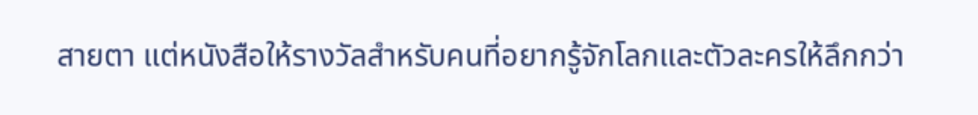สายตา แต่หนังสือให้รางวัลสำหรับคนที่อยากรู้จักโลกและตัวละครให้ลึกกว่า